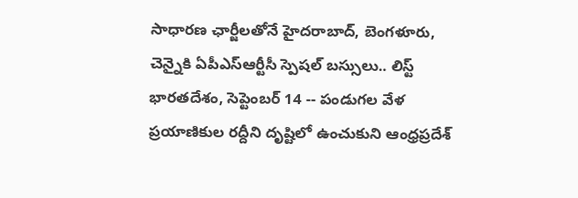సాధారణ ఛార్జీలతోనే హైదరాబాద్, బెంగళూరు, చెన్నైకి ఏపీఎస్ఆర్టీసీ స్పెషల్ బస్సులు.. లిస్ట్
భారతదేశం, సెప్టెంబర్ 14 -- పండుగల వేళ ప్రయాణికుల రద్దీని దృష్టిలో ఉంచుకుని ఆంధ్రప్రదేశ్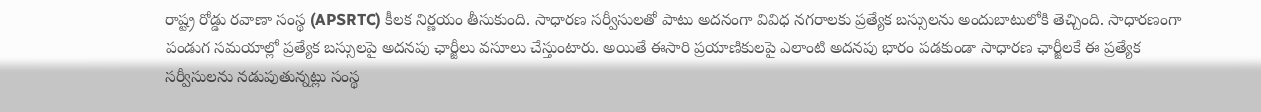రాష్ట్ర రోడ్డు రవాణా సంస్థ (APSRTC) కీలక నిర్ణయం తీసుకుంది. సాధారణ సర్వీసులతో పాటు అదనంగా వివిధ నగరాలకు ప్రత్యేక బస్సులను అందుబాటులోకి తెచ్చింది. సాధారణంగా పండుగ సమయాల్లో ప్రత్యేక బస్సులపై అదనపు ఛార్జీలు వసూలు చేస్తుంటారు. అయితే ఈసారి ప్రయాణికులపై ఎలాంటి అదనపు భారం పడకుండా సాధారణ ఛార్జీలకే ఈ ప్రత్యేక సర్వీసులను నడుపుతున్నట్లు సంస్థ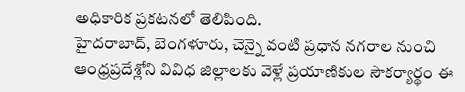అధికారిక ప్రకటనలో తెలిపింది.
హైదరాబాద్, బెంగళూరు, చెన్నై వంటి ప్రధాన నగరాల నుంచి ఆంధ్రప్రదేశ్లోని వివిధ జిల్లాలకు వెళ్లే ప్రయాణికుల సౌకర్యార్థం ఈ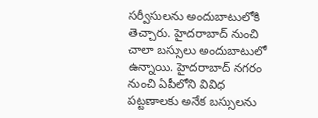సర్వీసులను అందుబాటులోకి తెచ్చారు. హైదరాబాద్ నుంచి చాలా బస్సులు అందుబాటులో ఉన్నాయి. హైదరాబాద్ నగరం నుంచి ఏపీలోని వివిధ పట్టణాలకు అనేక బస్సులను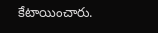కేటాయించారు.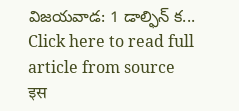విజయవాడ: 1 డాల్ఫిన్ క...
Click here to read full article from source
इस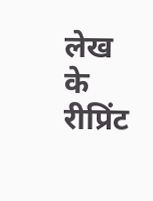लेख के रीप्रिंट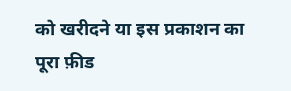को खरीदने या इस प्रकाशन का पूरा फ़ीड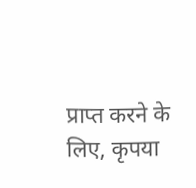प्राप्त करने के लिए, कृपया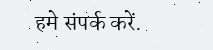हमे संपर्क करें.